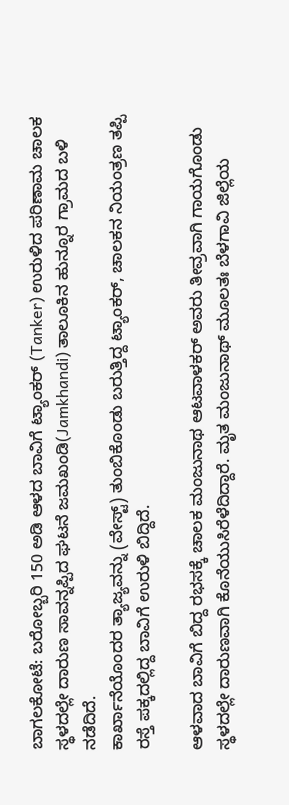ಬಾಗಲಕೋಟೆ: ಬರೋಬ್ಬರಿ 150 ಅಡಿ ಆಳದ ಬಾವಿಗೆ ಟ್ಯಾಂಕರ್ (Tanker) ಉರುಳಿದ ಪರಿಣಾಮ ಚಾಲಕ ಸ್ಥಳದಲ್ಲೇ ದಾರುಣ ಸಾವನ್ನಪ್ಪಿದ ಘಟನೆ ಜಮಖಂಡಿ(Jamkhandi) ತಾಲೂಕಿನ ಹುನ್ನೂರ ಗ್ರಾಮದ ಬಳಿ ನಡೆದಿದೆ.
ಕಾರ್ಖಾನೆಯೊಂದರ ತ್ಯಾಜ್ಯವನ್ನು (ವೇಸ್ಟ್) ತುಂಬಿಕೊಂಡು ಬರುತ್ತಿದ್ದ ಟ್ಯಾಂಕರ್, ಚಾಲಕನ ನಿಯಂತ್ರಣ ತಪ್ಪಿ ರಸ್ತೆ ಪಕ್ಕದಲ್ಲಿದ್ದ ಬಾವಿಗೆ ಉರುಳಿ ಬಿದ್ದಿದೆ.

ಆಳವಾದ ಬಾವಿಗೆ ಬಿದ್ದ ರಭಸಕ್ಕೆ ಚಾಲಕ ಮಂಜುನಾಥ ಆಟವಾಳಕರ್ ಅವರು ತೀವ್ರವಾಗಿ ಗಾಯಗೊಂಡು ಸ್ಥಳದಲ್ಲೇ ದಾರುಣವಾಗಿ ಕೊನೆಯುಸಿರೆಳೆದಿದ್ದಾರೆ. ಮೃತ ಮಂಜುನಾಥ್ ಮೂಲತಃ ಬೆಳಗಾವಿ ಜಿಲ್ಲೆಯ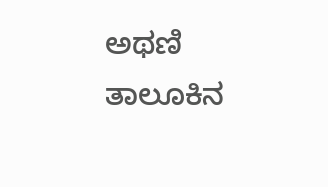ಅಥಣಿ ತಾಲೂಕಿನ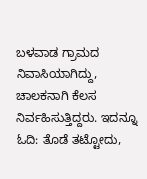ಬಳವಾಡ ಗ್ರಾಮದ ನಿವಾಸಿಯಾಗಿದ್ದು, ಚಾಲಕನಾಗಿ ಕೆಲಸ ನಿರ್ವಹಿಸುತ್ತಿದ್ದರು. ಇದನ್ನೂ ಓದಿ: ತೊಡೆ ತಟ್ಟೋದು,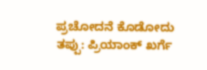ಪ್ರಚೋದನೆ ಕೊಡೋದು ತಪ್ಪು: ಪ್ರಿಯಾಂಕ್ ಖರ್ಗೆ